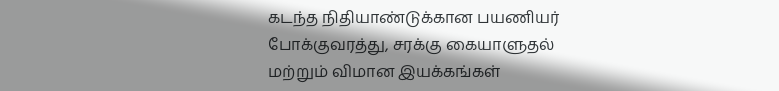கடந்த நிதியாண்டுக்கான பயணியர் போக்குவரத்து, சரக்கு கையாளுதல் மற்றும் விமான இயக்கங்கள்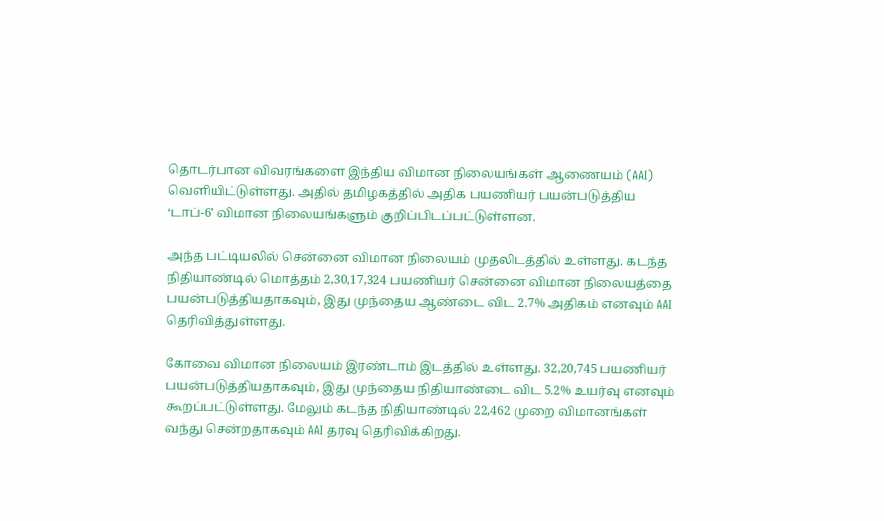தொடர்பான விவரங்களை இந்திய விமான நிலையங்கள் ஆணையம் (AAI) வெளியிட்டுள்ளது. அதில் தமிழகத்தில் அதிக பயணியர் பயன்படுத்திய ‘டாப்-6’ விமான நிலையங்களும் குறிப்பிடப்பட்டுள்ளன.

அந்த பட்டியலில் சென்னை விமான நிலையம் முதலிடத்தில் உள்ளது. கடந்த நிதியாண்டில் மொத்தம் 2,30,17,324 பயணியர் சென்னை விமான நிலையத்தை பயன்படுத்தியதாகவும், இது முந்தைய ஆண்டை விட 2.7% அதிகம் எனவும் AAI தெரிவித்துள்ளது.

கோவை விமான நிலையம் இரண்டாம் இடத்தில் உள்ளது. 32,20,745 பயணியர் பயன்படுத்தியதாகவும், இது முந்தைய நிதியாண்டை விட 5.2% உயர்வு எனவும் கூறப்பட்டுள்ளது. மேலும் கடந்த நிதியாண்டில் 22,462 முறை விமானங்கள் வந்து சென்றதாகவும் AAI தரவு தெரிவிக்கிறது.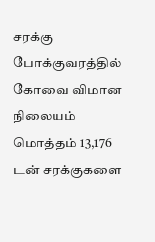சரக்கு போக்குவரத்தில் கோவை விமான நிலையம் மொத்தம் 13,176 டன் சரக்குகளை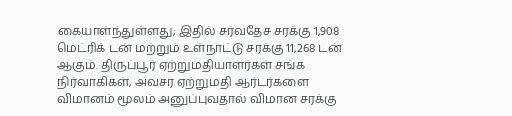கையாள்ந்துள்ளது; இதில் சர்வதேச சரக்கு 1,908 மெட்ரிக் டன் மற்றும் உள்நாட்டு சரக்கு 11,268 டன் ஆகும். திருப்பூர் ஏற்றுமதியாளர்கள் சங்க நிர்வாகிகள், அவசர ஏற்றுமதி ஆர்டர்களை விமானம் மூலம் அனுப்புவதால் விமான சரக்கு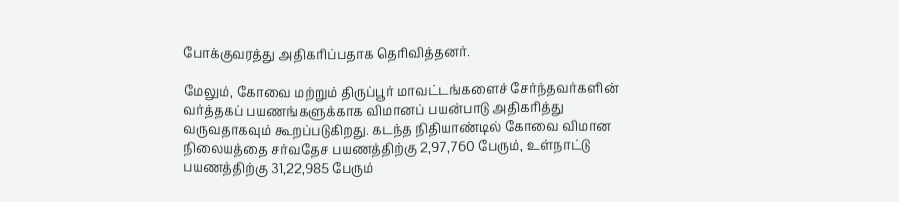போக்குவரத்து அதிகரிப்பதாக தெரிவித்தனர்.

மேலும், கோவை மற்றும் திருப்பூர் மாவட்டங்களைச் சேர்ந்தவர்களின் வர்த்தகப் பயணங்களுக்காக விமானப் பயன்பாடு அதிகரித்து வருவதாகவும் கூறப்படுகிறது. கடந்த நிதியாண்டில் கோவை விமான நிலையத்தை சர்வதேச பயணத்திற்கு 2,97,760 பேரும், உள்நாட்டு பயணத்திற்கு 31,22,985 பேரும்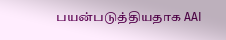பயன்படுத்தியதாக AAI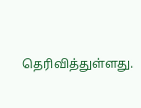தெரிவித்துள்ளது.